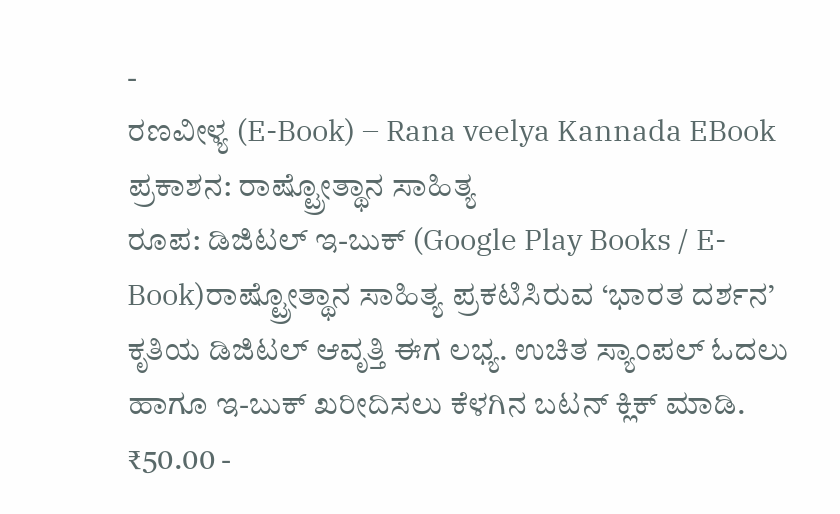-
ರಣವೀಳ್ಯ (E-Book) – Rana veelya Kannada EBook
ಪ್ರಕಾಶನ: ರಾಷ್ಟ್ರೋತ್ಥಾನ ಸಾಹಿತ್ಯ
ರೂಪ: ಡಿಜಿಟಲ್ ಇ-ಬುಕ್ (Google Play Books / E-Book)ರಾಷ್ಟ್ರೋತ್ಥಾನ ಸಾಹಿತ್ಯ ಪ್ರಕಟಿಸಿರುವ ‘ಭಾರತ ದರ್ಶನ’ ಕೃತಿಯ ಡಿಜಿಟಲ್ ಆವೃತ್ತಿ ಈಗ ಲಭ್ಯ. ಉಚಿತ ಸ್ಯಾಂಪಲ್ ಓದಲು ಹಾಗೂ ಇ-ಬುಕ್ ಖರೀದಿಸಲು ಕೆಳಗಿನ ಬಟನ್ ಕ್ಲಿಕ್ ಮಾಡಿ.
₹50.00 -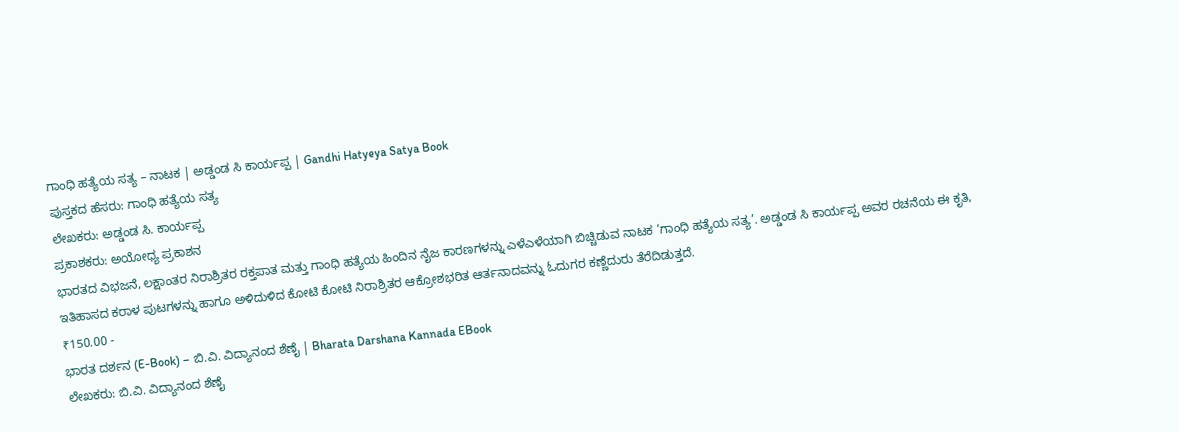ಗಾಂಧಿ ಹತ್ಯೆಯ ಸತ್ಯ – ನಾಟಕ | ಅಡ್ಡಂಡ ಸಿ ಕಾರ್ಯಪ್ಪ | Gandhi Hatyeya Satya Book
ಪುಸ್ತಕದ ಹೆಸರು: ಗಾಂಧಿ ಹತ್ಯೆಯ ಸತ್ಯ
ಲೇಖಕರು: ಅಡ್ಡಂಡ ಸಿ. ಕಾರ್ಯಪ್ಪ
ಪ್ರಕಾಶಕರು: ಅಯೋಧ್ಯ ಪ್ರಕಾಶನ
ಭಾರತದ ವಿಭಜನೆ, ಲಕ್ಷಾಂತರ ನಿರಾಶ್ರಿತರ ರಕ್ತಪಾತ ಮತ್ತು ಗಾಂಧಿ ಹತ್ಯೆಯ ಹಿಂದಿನ ನೈಜ ಕಾರಣಗಳನ್ನು ಎಳೆಎಳೆಯಾಗಿ ಬಿಚ್ಚಿಡುವ ನಾಟಕ ‘ಗಾಂಧಿ ಹತ್ಯೆಯ ಸತ್ಯ’. ಅಡ್ಡಂಡ ಸಿ ಕಾರ್ಯಪ್ಪ ಅವರ ರಚನೆಯ ಈ ಕೃತಿ, ಇತಿಹಾಸದ ಕರಾಳ ಪುಟಗಳನ್ನು ಹಾಗೂ ಅಳಿದುಳಿದ ಕೋಟಿ ಕೋಟಿ ನಿರಾಶ್ರಿತರ ಆಕ್ರೋಶಭರಿತ ಆರ್ತನಾದವನ್ನು ಓದುಗರ ಕಣ್ಣೆದುರು ತೆರೆದಿಡುತ್ತದೆ.
₹150.00 -
ಭಾರತ ದರ್ಶನ (E-Book) – ಬಿ.ವಿ. ವಿದ್ಯಾನಂದ ಶೆಣೈ | Bharata Darshana Kannada EBook
ಲೇಖಕರು: ಬಿ.ವಿ. ವಿದ್ಯಾನಂದ ಶೆಣೈ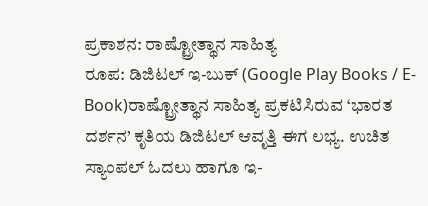ಪ್ರಕಾಶನ: ರಾಷ್ಟ್ರೋತ್ಥಾನ ಸಾಹಿತ್ಯ
ರೂಪ: ಡಿಜಿಟಲ್ ಇ-ಬುಕ್ (Google Play Books / E-Book)ರಾಷ್ಟ್ರೋತ್ಥಾನ ಸಾಹಿತ್ಯ ಪ್ರಕಟಿಸಿರುವ ‘ಭಾರತ ದರ್ಶನ’ ಕೃತಿಯ ಡಿಜಿಟಲ್ ಆವೃತ್ತಿ ಈಗ ಲಭ್ಯ. ಉಚಿತ ಸ್ಯಾಂಪಲ್ ಓದಲು ಹಾಗೂ ಇ-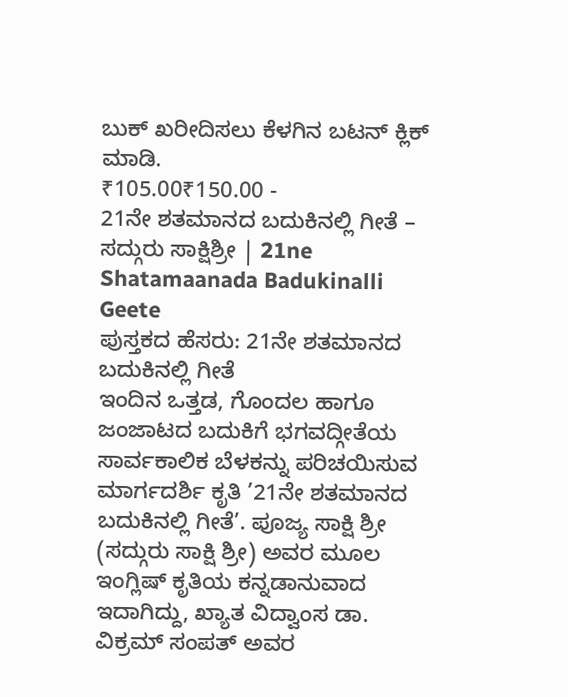ಬುಕ್ ಖರೀದಿಸಲು ಕೆಳಗಿನ ಬಟನ್ ಕ್ಲಿಕ್ ಮಾಡಿ.
₹105.00₹150.00 -
21ನೇ ಶತಮಾನದ ಬದುಕಿನಲ್ಲಿ ಗೀತೆ – ಸದ್ಗುರು ಸಾಕ್ಷಿಶ್ರೀ | 21ne Shatamaanada Badukinalli Geete
ಪುಸ್ತಕದ ಹೆಸರು: 21ನೇ ಶತಮಾನದ ಬದುಕಿನಲ್ಲಿ ಗೀತೆ
ಇಂದಿನ ಒತ್ತಡ, ಗೊಂದಲ ಹಾಗೂ ಜಂಜಾಟದ ಬದುಕಿಗೆ ಭಗವದ್ಗೀತೆಯ ಸಾರ್ವಕಾಲಿಕ ಬೆಳಕನ್ನು ಪರಿಚಯಿಸುವ ಮಾರ್ಗದರ್ಶಿ ಕೃತಿ ’21ನೇ ಶತಮಾನದ ಬದುಕಿನಲ್ಲಿ ಗೀತೆ’. ಪೂಜ್ಯ ಸಾಕ್ಷಿ ಶ್ರೀ (ಸದ್ಗುರು ಸಾಕ್ಷಿ ಶ್ರೀ) ಅವರ ಮೂಲ ಇಂಗ್ಲಿಷ್ ಕೃತಿಯ ಕನ್ನಡಾನುವಾದ ಇದಾಗಿದ್ದು, ಖ್ಯಾತ ವಿದ್ವಾಂಸ ಡಾ. ವಿಕ್ರಮ್ ಸಂಪತ್ ಅವರ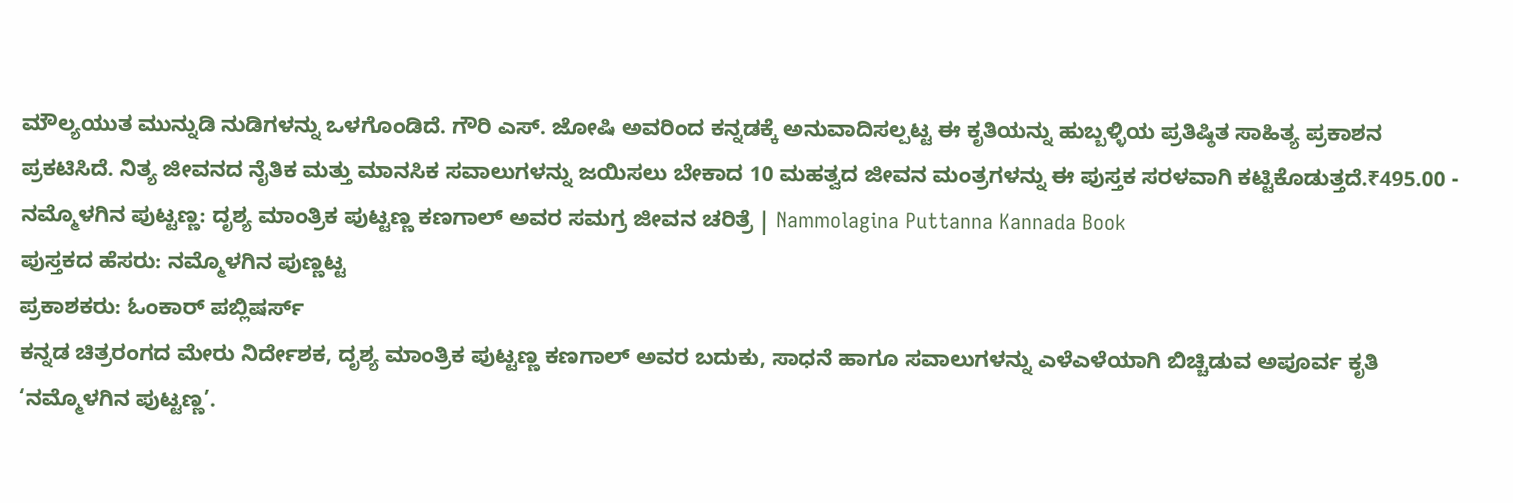ಮೌಲ್ಯಯುತ ಮುನ್ನುಡಿ ನುಡಿಗಳನ್ನು ಒಳಗೊಂಡಿದೆ. ಗೌರಿ ಎಸ್. ಜೋಷಿ ಅವರಿಂದ ಕನ್ನಡಕ್ಕೆ ಅನುವಾದಿಸಲ್ಪಟ್ಟ ಈ ಕೃತಿಯನ್ನು ಹುಬ್ಬಳ್ಳಿಯ ಪ್ರತಿಷ್ಠಿತ ಸಾಹಿತ್ಯ ಪ್ರಕಾಶನ ಪ್ರಕಟಿಸಿದೆ. ನಿತ್ಯ ಜೀವನದ ನೈತಿಕ ಮತ್ತು ಮಾನಸಿಕ ಸವಾಲುಗಳನ್ನು ಜಯಿಸಲು ಬೇಕಾದ 10 ಮಹತ್ವದ ಜೀವನ ಮಂತ್ರಗಳನ್ನು ಈ ಪುಸ್ತಕ ಸರಳವಾಗಿ ಕಟ್ಟಿಕೊಡುತ್ತದೆ.₹495.00 -
ನಮ್ಮೊಳಗಿನ ಪುಟ್ಟಣ್ಣ: ದೃಶ್ಯ ಮಾಂತ್ರಿಕ ಪುಟ್ಟಣ್ಣ ಕಣಗಾಲ್ ಅವರ ಸಮಗ್ರ ಜೀವನ ಚರಿತ್ರೆ | Nammolagina Puttanna Kannada Book
ಪುಸ್ತಕದ ಹೆಸರು: ನಮ್ಮೊಳಗಿನ ಪುಣ್ಣಟ್ಟ
ಪ್ರಕಾಶಕರು: ಓಂಕಾರ್ ಪಬ್ಲಿಷರ್ಸ್
ಕನ್ನಡ ಚಿತ್ರರಂಗದ ಮೇರು ನಿರ್ದೇಶಕ, ದೃಶ್ಯ ಮಾಂತ್ರಿಕ ಪುಟ್ಟಣ್ಣ ಕಣಗಾಲ್ ಅವರ ಬದುಕು, ಸಾಧನೆ ಹಾಗೂ ಸವಾಲುಗಳನ್ನು ಎಳೆಎಳೆಯಾಗಿ ಬಿಚ್ಚಿಡುವ ಅಪೂರ್ವ ಕೃತಿ ‘ನಮ್ಮೊಳಗಿನ ಪುಟ್ಟಣ್ಣ’.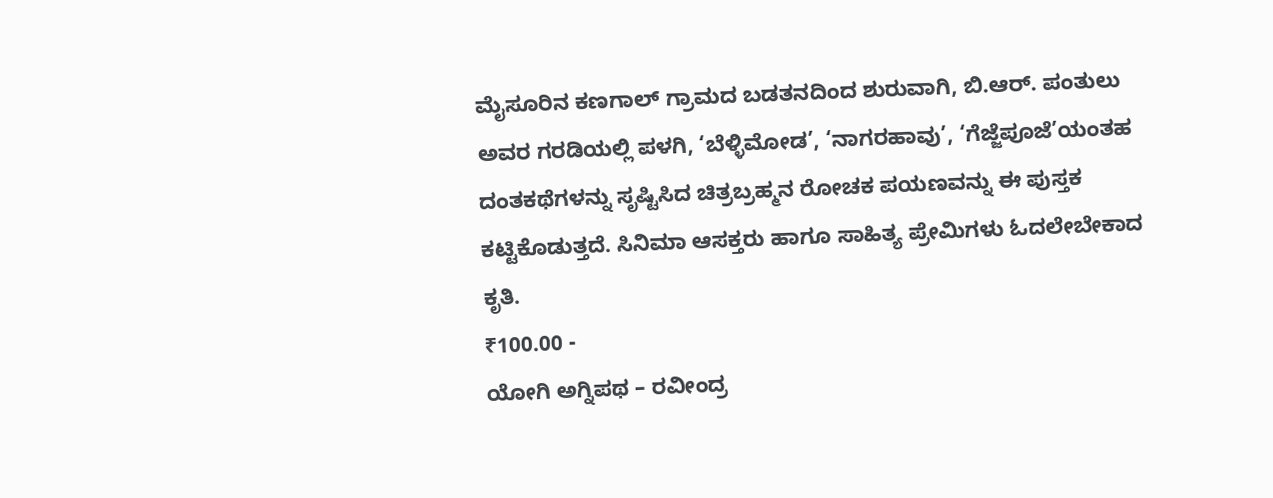ಮೈಸೂರಿನ ಕಣಗಾಲ್ ಗ್ರಾಮದ ಬಡತನದಿಂದ ಶುರುವಾಗಿ, ಬಿ.ಆರ್. ಪಂತುಲು ಅವರ ಗರಡಿಯಲ್ಲಿ ಪಳಗಿ, ‘ಬೆಳ್ಳಿಮೋಡ’, ‘ನಾಗರಹಾವು’, ‘ಗೆಜ್ಜೆಪೂಜೆ’ಯಂತಹ ದಂತಕಥೆಗಳನ್ನು ಸೃಷ್ಟಿಸಿದ ಚಿತ್ರಬ್ರಹ್ಮನ ರೋಚಕ ಪಯಣವನ್ನು ಈ ಪುಸ್ತಕ ಕಟ್ಟಿಕೊಡುತ್ತದೆ. ಸಿನಿಮಾ ಆಸಕ್ತರು ಹಾಗೂ ಸಾಹಿತ್ಯ ಪ್ರೇಮಿಗಳು ಓದಲೇಬೇಕಾದ ಕೃತಿ.
₹100.00 -
ಯೋಗಿ ಅಗ್ನಿಪಥ – ರವೀಂದ್ರ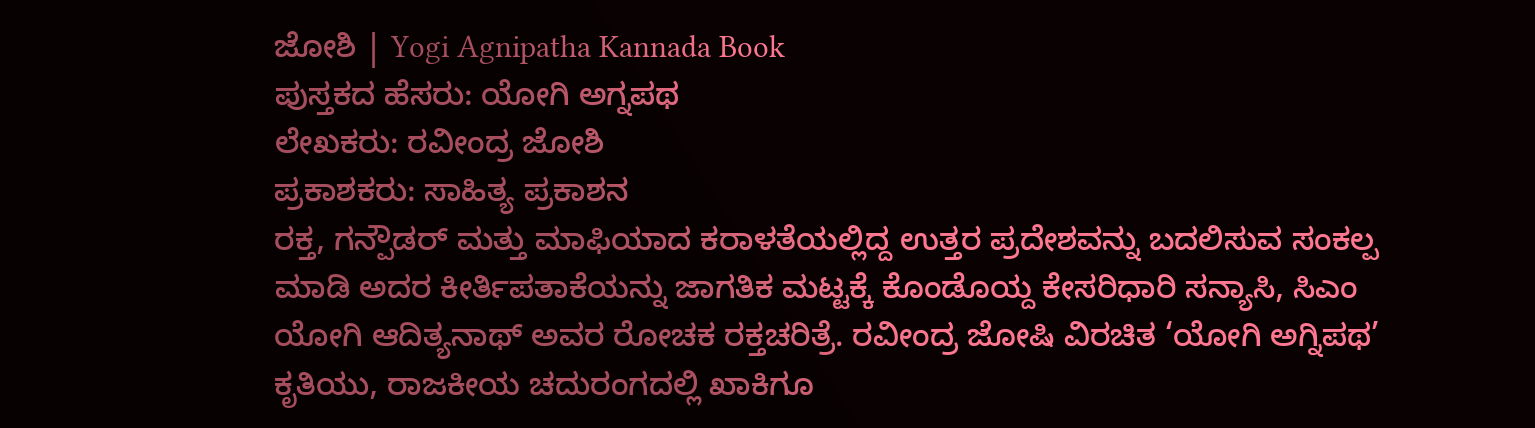ಜೋಶಿ | Yogi Agnipatha Kannada Book
ಪುಸ್ತಕದ ಹೆಸರು: ಯೋಗಿ ಅಗ್ನಪಥ
ಲೇಖಕರು: ರವೀಂದ್ರ ಜೋಶಿ
ಪ್ರಕಾಶಕರು: ಸಾಹಿತ್ಯ ಪ್ರಕಾಶನ
ರಕ್ತ, ಗನ್ಪೌಡರ್ ಮತ್ತು ಮಾಫಿಯಾದ ಕರಾಳತೆಯಲ್ಲಿದ್ದ ಉತ್ತರ ಪ್ರದೇಶವನ್ನು ಬದಲಿಸುವ ಸಂಕಲ್ಪ ಮಾಡಿ ಅದರ ಕೀರ್ತಿಪತಾಕೆಯನ್ನು ಜಾಗತಿಕ ಮಟ್ಟಕ್ಕೆ ಕೊಂಡೊಯ್ದ ಕೇಸರಿಧಾರಿ ಸನ್ಯಾಸಿ, ಸಿಎಂ ಯೋಗಿ ಆದಿತ್ಯನಾಥ್ ಅವರ ರೋಚಕ ರಕ್ತಚರಿತ್ರೆ. ರವೀಂದ್ರ ಜೋಷಿ ವಿರಚಿತ ‘ಯೋಗಿ ಅಗ್ನಿಪಥ’ ಕೃತಿಯು, ರಾಜಕೀಯ ಚದುರಂಗದಲ್ಲಿ ಖಾಕಿಗೂ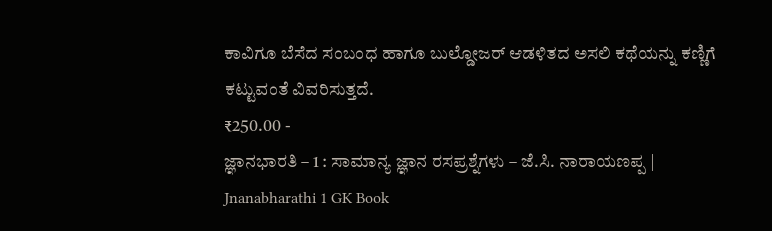ಕಾವಿಗೂ ಬೆಸೆದ ಸಂಬಂಧ ಹಾಗೂ ಬುಲ್ಡೋಜರ್ ಆಡಳಿತದ ಅಸಲಿ ಕಥೆಯನ್ನು ಕಣ್ಣಿಗೆ ಕಟ್ಟುವಂತೆ ವಿವರಿಸುತ್ತದೆ.
₹250.00 -
ಜ್ಞಾನಭಾರತಿ – 1 : ಸಾಮಾನ್ಯ ಜ್ಞಾನ ರಸಪ್ರಶ್ನೆಗಳು – ಜೆ.ಸಿ. ನಾರಾಯಣಪ್ಪ | Jnanabharathi 1 GK Book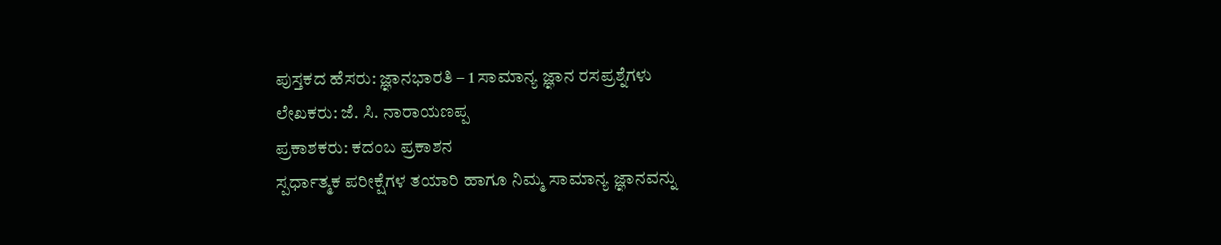ಪುಸ್ತಕದ ಹೆಸರು: ಜ್ಞಾನಭಾರತಿ – 1 ಸಾಮಾನ್ಯ ಜ್ಞಾನ ರಸಪ್ರಶ್ನೆಗಳು
ಲೇಖಕರು: ಜೆ. ಸಿ. ನಾರಾಯಣಪ್ಪ
ಪ್ರಕಾಶಕರು: ಕದಂಬ ಪ್ರಕಾಶನ
ಸ್ಪರ್ಧಾತ್ಮಕ ಪರೀಕ್ಷೆಗಳ ತಯಾರಿ ಹಾಗೂ ನಿಮ್ಮ ಸಾಮಾನ್ಯ ಜ್ಞಾನವನ್ನು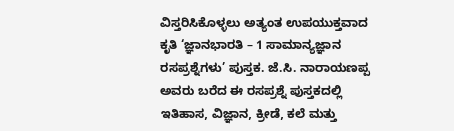ವಿಸ್ತರಿಸಿಕೊಳ್ಳಲು ಅತ್ಯಂತ ಉಪಯುಕ್ತವಾದ ಕೃತಿ ‘ಜ್ಞಾನಭಾರತಿ – 1 ಸಾಮಾನ್ಯಜ್ಞಾನ ರಸಪ್ರಶ್ನೆಗಳು’ ಪುಸ್ತಕ. ಜೆ.ಸಿ. ನಾರಾಯಣಪ್ಪ ಅವರು ಬರೆದ ಈ ರಸಪ್ರಶ್ನೆ ಪುಸ್ತಕದಲ್ಲಿ ಇತಿಹಾಸ, ವಿಜ್ಞಾನ, ಕ್ರೀಡೆ, ಕಲೆ ಮತ್ತು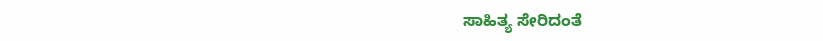ಸಾಹಿತ್ಯ ಸೇರಿದಂತೆ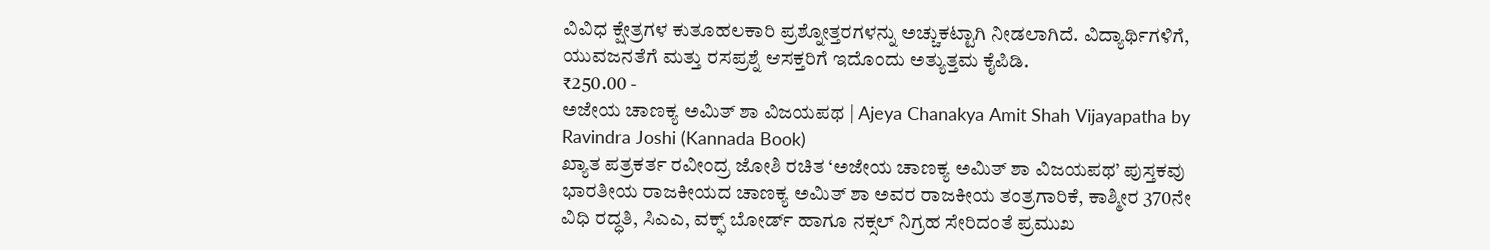ವಿವಿಧ ಕ್ಷೇತ್ರಗಳ ಕುತೂಹಲಕಾರಿ ಪ್ರಶ್ನೋತ್ತರಗಳನ್ನು ಅಚ್ಚುಕಟ್ಟಾಗಿ ನೀಡಲಾಗಿದೆ. ವಿದ್ಯಾರ್ಥಿಗಳಿಗೆ, ಯುವಜನತೆಗೆ ಮತ್ತು ರಸಪ್ರಶ್ನೆ ಆಸಕ್ತರಿಗೆ ಇದೊಂದು ಅತ್ಯುತ್ತಮ ಕೈಪಿಡಿ.
₹250.00 -
ಅಜೇಯ ಚಾಣಕ್ಯ ಅಮಿತ್ ಶಾ ವಿಜಯಪಥ | Ajeya Chanakya Amit Shah Vijayapatha by Ravindra Joshi (Kannada Book)
ಖ್ಯಾತ ಪತ್ರಕರ್ತ ರವೀಂದ್ರ ಜೋಶಿ ರಚಿತ ‘ಅಜೇಯ ಚಾಣಕ್ಯ ಅಮಿತ್ ಶಾ ವಿಜಯಪಥ’ ಪುಸ್ತಕವು ಭಾರತೀಯ ರಾಜಕೀಯದ ಚಾಣಕ್ಯ ಅಮಿತ್ ಶಾ ಅವರ ರಾಜಕೀಯ ತಂತ್ರಗಾರಿಕೆ, ಕಾಶ್ಮೀರ 370ನೇ ವಿಧಿ ರದ್ಧತಿ, ಸಿಎಎ, ವಕ್ಫ್ ಬೋರ್ಡ್ ಹಾಗೂ ನಕ್ಸಲ್ ನಿಗ್ರಹ ಸೇರಿದಂತೆ ಪ್ರಮುಖ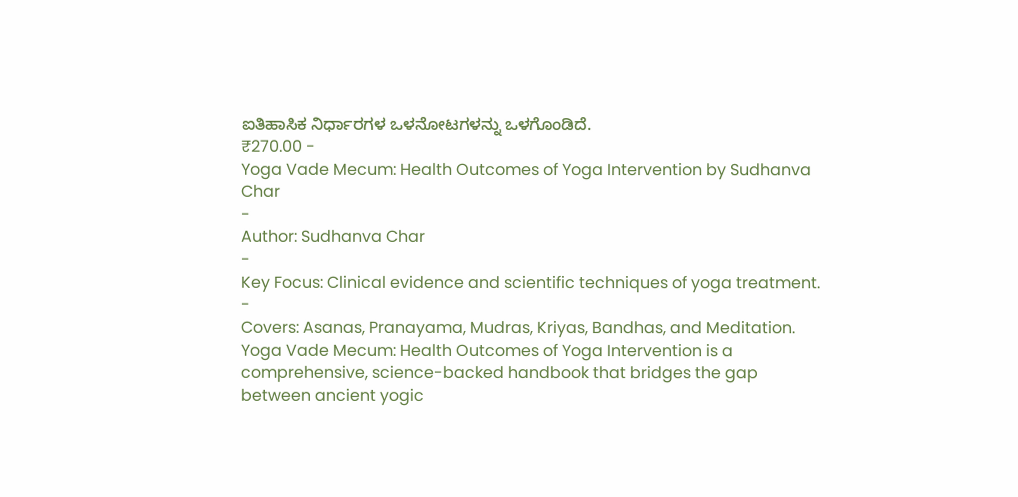ಐತಿಹಾಸಿಕ ನಿರ್ಧಾರಗಳ ಒಳನೋಟಗಳನ್ನು ಒಳಗೊಂಡಿದೆ.
₹270.00 -
Yoga Vade Mecum: Health Outcomes of Yoga Intervention by Sudhanva Char
-
Author: Sudhanva Char
-
Key Focus: Clinical evidence and scientific techniques of yoga treatment.
-
Covers: Asanas, Pranayama, Mudras, Kriyas, Bandhas, and Meditation.
Yoga Vade Mecum: Health Outcomes of Yoga Intervention is a comprehensive, science-backed handbook that bridges the gap between ancient yogic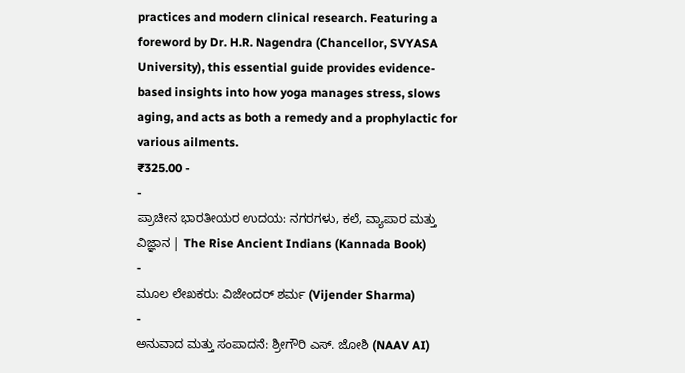practices and modern clinical research. Featuring a foreword by Dr. H.R. Nagendra (Chancellor, SVYASA University), this essential guide provides evidence-based insights into how yoga manages stress, slows aging, and acts as both a remedy and a prophylactic for various ailments.
₹325.00 -
-
ಪ್ರಾಚೀನ ಭಾರತೀಯರ ಉದಯ: ನಗರಗಳು, ಕಲೆ, ವ್ಯಾಪಾರ ಮತ್ತು ವಿಜ್ಞಾನ | The Rise Ancient Indians (Kannada Book)
-
ಮೂಲ ಲೇಖಕರು: ವಿಜೇಂದರ್ ಶರ್ಮ (Vijender Sharma)
-
ಅನುವಾದ ಮತ್ತು ಸಂಪಾದನೆ: ಶ್ರೀಗೌರಿ ಎಸ್. ಜೋಶಿ (NAAV AI)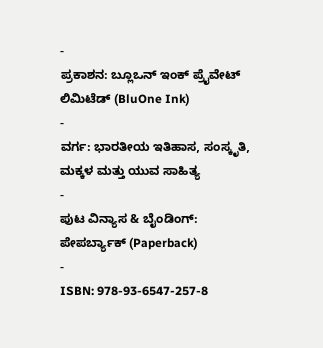-
ಪ್ರಕಾಶನ: ಬ್ಲೂಒನ್ ಇಂಕ್ ಪ್ರೈವೇಟ್ ಲಿಮಿಟೆಡ್ (BluOne Ink)
-
ವರ್ಗ: ಭಾರತೀಯ ಇತಿಹಾಸ, ಸಂಸ್ಕೃತಿ, ಮಕ್ಕಳ ಮತ್ತು ಯುವ ಸಾಹಿತ್ಯ
-
ಪುಟ ವಿನ್ಯಾಸ & ಬೈಂಡಿಂಗ್: ಪೇಪರ್ಬ್ಯಾಕ್ (Paperback)
-
ISBN: 978-93-6547-257-8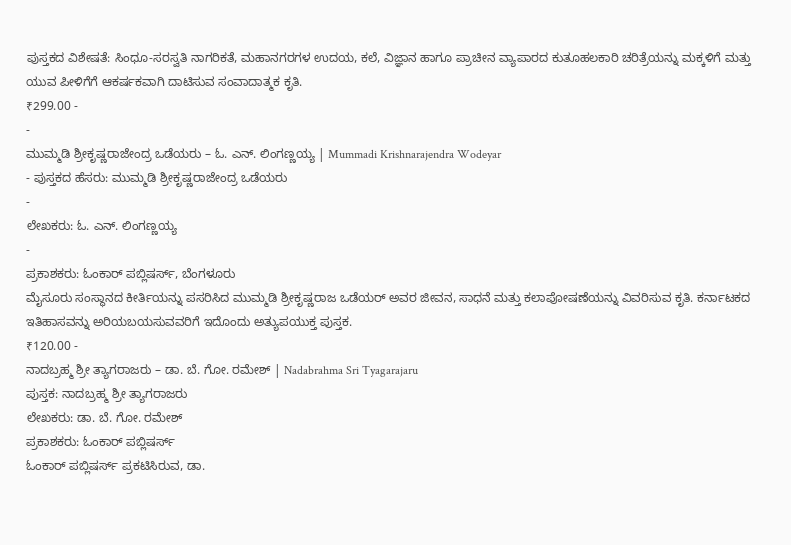ಪುಸ್ತಕದ ವಿಶೇಷತೆ: ಸಿಂಧೂ-ಸರಸ್ವತಿ ನಾಗರಿಕತೆ, ಮಹಾನಗರಗಳ ಉದಯ, ಕಲೆ, ವಿಜ್ಞಾನ ಹಾಗೂ ಪ್ರಾಚೀನ ವ್ಯಾಪಾರದ ಕುತೂಹಲಕಾರಿ ಚರಿತ್ರೆಯನ್ನು ಮಕ್ಕಳಿಗೆ ಮತ್ತು ಯುವ ಪೀಳಿಗೆಗೆ ಆಕರ್ಷಕವಾಗಿ ದಾಟಿಸುವ ಸಂವಾದಾತ್ಮಕ ಕೃತಿ.
₹299.00 -
-
ಮುಮ್ಮಡಿ ಶ್ರೀಕೃಷ್ಣರಾಜೇಂದ್ರ ಒಡೆಯರು – ಓ. ಎನ್. ಲಿಂಗಣ್ಣಯ್ಯ | Mummadi Krishnarajendra Wodeyar
- ಪುಸ್ತಕದ ಹೆಸರು: ಮುಮ್ಮಡಿ ಶ್ರೀಕೃಷ್ಣರಾಜೇಂದ್ರ ಒಡೆಯರು
-
ಲೇಖಕರು: ಓ. ಎನ್. ಲಿಂಗಣ್ಣಯ್ಯ
-
ಪ್ರಕಾಶಕರು: ಓಂಕಾರ್ ಪಬ್ಲಿಷರ್ಸ್, ಬೆಂಗಳೂರು
ಮೈಸೂರು ಸಂಸ್ಥಾನದ ಕೀರ್ತಿಯನ್ನು ಪಸರಿಸಿದ ಮುಮ್ಮಡಿ ಶ್ರೀಕೃಷ್ಣರಾಜ ಒಡೆಯರ್ ಅವರ ಜೀವನ, ಸಾಧನೆ ಮತ್ತು ಕಲಾಪೋಷಣೆಯನ್ನು ವಿವರಿಸುವ ಕೃತಿ. ಕರ್ನಾಟಕದ ಇತಿಹಾಸವನ್ನು ಅರಿಯಬಯಸುವವರಿಗೆ ಇದೊಂದು ಅತ್ಯುಪಯುಕ್ತ ಪುಸ್ತಕ.
₹120.00 -
ನಾದಬ್ರಹ್ಮ ಶ್ರೀ ತ್ಯಾಗರಾಜರು – ಡಾ. ಬೆ. ಗೋ. ರಮೇಶ್ | Nadabrahma Sri Tyagarajaru
ಪುಸ್ತಕ: ನಾದಬ್ರಹ್ಮ ಶ್ರೀ ತ್ಯಾಗರಾಜರು
ಲೇಖಕರು: ಡಾ. ಬೆ. ಗೋ. ರಮೇಶ್
ಪ್ರಕಾಶಕರು: ಓಂಕಾರ್ ಪಬ್ಲಿಷರ್ಸ್
ಓಂಕಾರ್ ಪಬ್ಲಿಷರ್ಸ್ ಪ್ರಕಟಿಸಿರುವ, ಡಾ.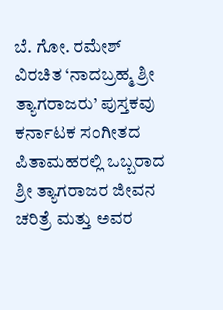ಬೆ. ಗೋ. ರಮೇಶ್ ವಿರಚಿತ ‘ನಾದಬ್ರಹ್ಮ ಶ್ರೀ ತ್ಯಾಗರಾಜರು’ ಪುಸ್ತಕವು ಕರ್ನಾಟಕ ಸಂಗೀತದ ಪಿತಾಮಹರಲ್ಲಿ ಒಬ್ಬರಾದ ಶ್ರೀ ತ್ಯಾಗರಾಜರ ಜೀವನ ಚರಿತ್ರೆ ಮತ್ತು ಅವರ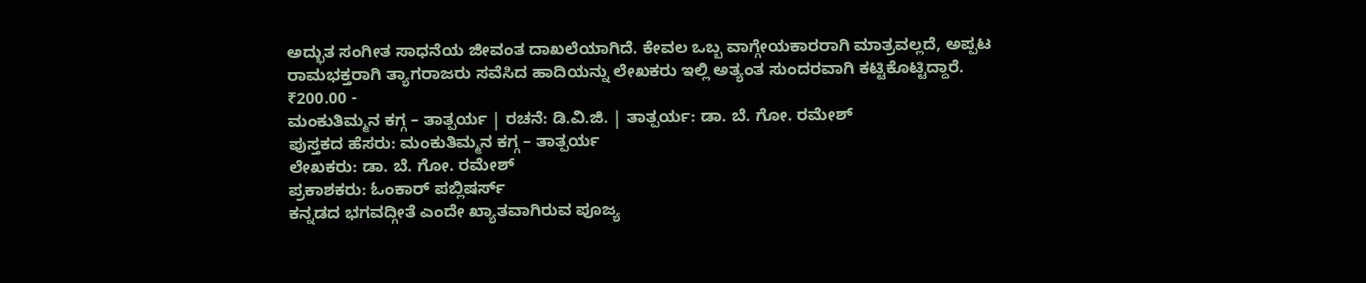ಅದ್ಭುತ ಸಂಗೀತ ಸಾಧನೆಯ ಜೀವಂತ ದಾಖಲೆಯಾಗಿದೆ. ಕೇವಲ ಒಬ್ಬ ವಾಗ್ಗೇಯಕಾರರಾಗಿ ಮಾತ್ರವಲ್ಲದೆ, ಅಪ್ಪಟ ರಾಮಭಕ್ತರಾಗಿ ತ್ಯಾಗರಾಜರು ಸವೆಸಿದ ಹಾದಿಯನ್ನು ಲೇಖಕರು ಇಲ್ಲಿ ಅತ್ಯಂತ ಸುಂದರವಾಗಿ ಕಟ್ಟಿಕೊಟ್ಟಿದ್ದಾರೆ.
₹200.00 -
ಮಂಕುತಿಮ್ಮನ ಕಗ್ಗ – ತಾತ್ಪರ್ಯ | ರಚನೆ: ಡಿ.ವಿ.ಜಿ. | ತಾತ್ಪರ್ಯ: ಡಾ. ಬೆ. ಗೋ. ರಮೇಶ್
ಪುಸ್ತಕದ ಹೆಸರು: ಮಂಕುತಿಮ್ಮನ ಕಗ್ಗ – ತಾತ್ಪರ್ಯ
ಲೇಖಕರು: ಡಾ. ಬೆ. ಗೋ. ರಮೇಶ್
ಪ್ರಕಾಶಕರು: ಓಂಕಾರ್ ಪಬ್ಲಿಷರ್ಸ್
ಕನ್ನಡದ ಭಗವದ್ಗೀತೆ ಎಂದೇ ಖ್ಯಾತವಾಗಿರುವ ಪೂಜ್ಯ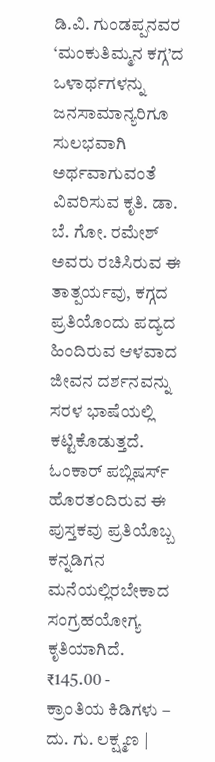ಡಿ.ವಿ. ಗುಂಡಪ್ಪನವರ ‘ಮಂಕುತಿಮ್ಮನ ಕಗ್ಗ’ದ ಒಳಾರ್ಥಗಳನ್ನು ಜನಸಾಮಾನ್ಯರಿಗೂ ಸುಲಭವಾಗಿ ಅರ್ಥವಾಗುವಂತೆ ವಿವರಿಸುವ ಕೃತಿ. ಡಾ. ಬೆ. ಗೋ. ರಮೇಶ್ ಅವರು ರಚಿಸಿರುವ ಈ ತಾತ್ಪರ್ಯವು, ಕಗ್ಗದ ಪ್ರತಿಯೊಂದು ಪದ್ಯದ ಹಿಂದಿರುವ ಆಳವಾದ ಜೀವನ ದರ್ಶನವನ್ನು ಸರಳ ಭಾಷೆಯಲ್ಲಿ ಕಟ್ಟಿಕೊಡುತ್ತದೆ. ಓಂಕಾರ್ ಪಬ್ಲಿಷರ್ಸ್ ಹೊರತಂದಿರುವ ಈ ಪುಸ್ತಕವು ಪ್ರತಿಯೊಬ್ಬ ಕನ್ನಡಿಗನ ಮನೆಯಲ್ಲಿರಬೇಕಾದ ಸಂಗ್ರಹಯೋಗ್ಯ ಕೃತಿಯಾಗಿದೆ.
₹145.00 -
ಕ್ರಾಂತಿಯ ಕಿಡಿಗಳು – ದು. ಗು. ಲಕ್ಷ್ಮಣ |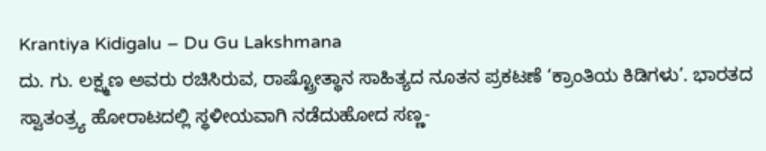Krantiya Kidigalu – Du Gu Lakshmana
ದು. ಗು. ಲಕ್ಷ್ಮಣ ಅವರು ರಚಿಸಿರುವ, ರಾಷ್ಟ್ರೋತ್ಥಾನ ಸಾಹಿತ್ಯದ ನೂತನ ಪ್ರಕಟಣೆ ‘ಕ್ರಾಂತಿಯ ಕಿಡಿಗಳು’. ಭಾರತದ ಸ್ವಾತಂತ್ರ್ಯ ಹೋರಾಟದಲ್ಲಿ ಸ್ಥಳೀಯವಾಗಿ ನಡೆದುಹೋದ ಸಣ್ಣ-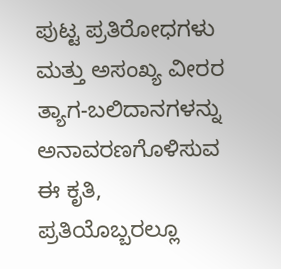ಪುಟ್ಟ ಪ್ರತಿರೋಧಗಳು ಮತ್ತು ಅಸಂಖ್ಯ ವೀರರ ತ್ಯಾಗ-ಬಲಿದಾನಗಳನ್ನು ಅನಾವರಣಗೊಳಿಸುವ ಈ ಕೃತಿ, ಪ್ರತಿಯೊಬ್ಬರಲ್ಲೂ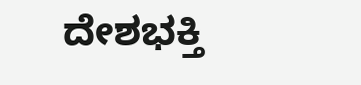ದೇಶಭಕ್ತಿ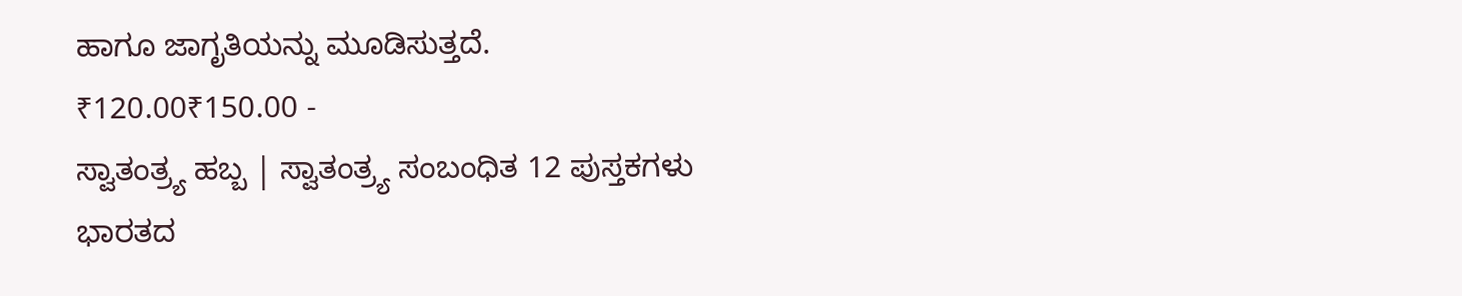ಹಾಗೂ ಜಾಗೃತಿಯನ್ನು ಮೂಡಿಸುತ್ತದೆ.
₹120.00₹150.00 -
ಸ್ವಾತಂತ್ರ್ಯ ಹಬ್ಬ | ಸ್ವಾತಂತ್ರ್ಯ ಸಂಬಂಧಿತ 12 ಪುಸ್ತಕಗಳು
ಭಾರತದ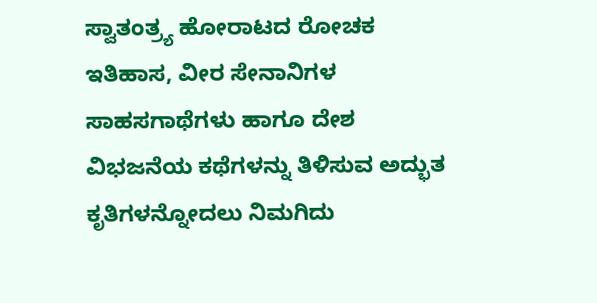ಸ್ವಾತಂತ್ರ್ಯ ಹೋರಾಟದ ರೋಚಕ ಇತಿಹಾಸ, ವೀರ ಸೇನಾನಿಗಳ ಸಾಹಸಗಾಥೆಗಳು ಹಾಗೂ ದೇಶ ವಿಭಜನೆಯ ಕಥೆಗಳನ್ನು ತಿಳಿಸುವ ಅದ್ಭುತ ಕೃತಿಗಳನ್ನೋದಲು ನಿಮಗಿದು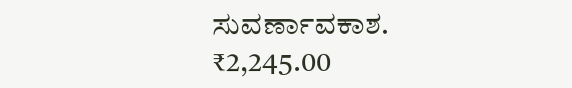ಸುವರ್ಣಾವಕಾಶ.
₹2,245.00